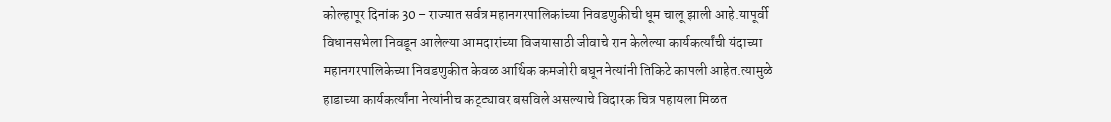कोल्हापूर दिनांक 30 – राज्यात सर्वत्र महानगरपालिकांच्या निवडणुकीची धूम चालू झाली आहे.यापूर्वी विधानसभेला निवडून आलेल्या आमदारांच्या विजयासाठी जीवाचे रान केलेल्या कार्यकर्त्यांची यंदाच्या महानगरपालिकेच्या निवडणुकीत केवळ आर्थिक कमजोरी बघून नेत्यांनी तिकिटे कापली आहेत.त्यामुळे हाडाच्या कार्यकर्त्यांना नेत्यांनीच कट्ट्यावर बसविले असल्याचे विदारक चित्र पहायला मिळत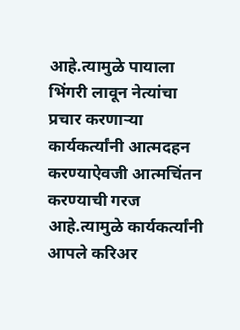आहे.त्यामुळे पायाला भिंगरी लावून नेत्यांचा प्रचार करणाऱ्या कार्यकर्त्यांनी आत्मदहन करण्याऐवजी आत्मचिंतन करण्याची गरज आहे.त्यामुळे कार्यकर्त्यांनी आपले करिअर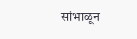सांभाळून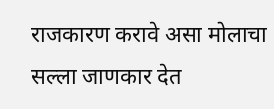राजकारण करावे असा मोलाचा सल्ला जाणकार देत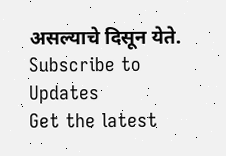असल्याचे दिसून येते.
Subscribe to Updates
Get the latest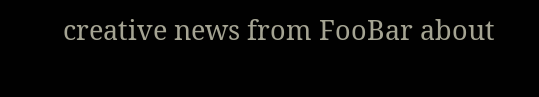creative news from FooBar about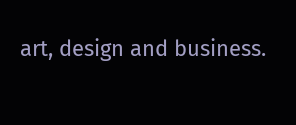art, design and business.